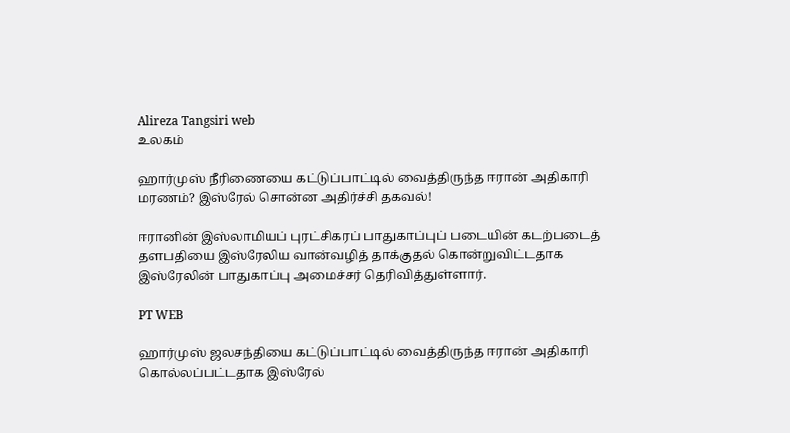Alireza Tangsiri web
உலகம்

ஹார்முஸ் நீரிணையை கட்டுப்பாட்டில் வைத்திருந்த ஈரான் அதிகாரி மரணம்? இஸ்ரேல் சொன்ன அதிர்ச்சி தகவல்!

ஈரானின் இஸ்லாமியப் புரட்சிகரப் பாதுகாப்புப் படையின் கடற்படைத் தளபதியை இஸ்ரேலிய வான்வழித் தாக்குதல் கொன்றுவிட்டதாக இஸ்ரேலின் பாதுகாப்பு அமைச்சர் தெரிவித்துள்ளார்.

PT WEB

ஹார்முஸ் ஜலசந்தியை கட்டுப்பாட்டில் வைத்திருந்த ஈரான் அதிகாரி கொல்லப்பட்டதாக இஸ்ரேல்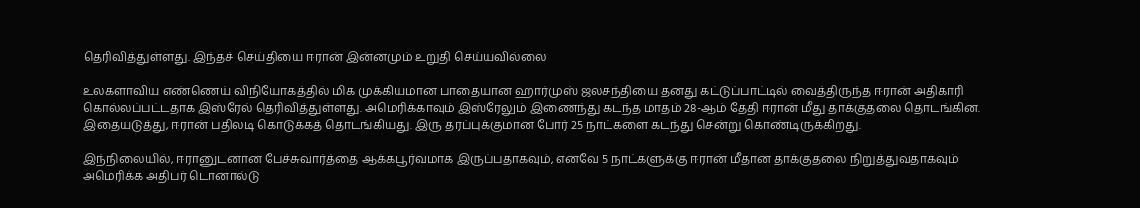தெரிவித்துள்ளது. இந்தச் செய்தியை ஈரான் இன்னமும் உறுதி செய்யவில்லை

உலகளாவிய எண்ணெய் விநியோகத்தில் மிக முக்கியமான பாதையான ஹார்முஸ் ஜலசந்தியை தனது கட்டுப்பாட்டில் வைத்திருந்த ஈரான் அதிகாரி கொல்லப்பட்டதாக இஸ்ரேல் தெரிவித்துள்ளது. அமெரிக்காவும் இஸ்ரேலும் இணைந்து கடந்த மாதம் 28-ஆம் தேதி ஈரான் மீது தாக்குதலை தொடங்கின. இதையடுத்து, ஈரான் பதிலடி கொடுக்கத் தொடங்கியது. இரு தரப்புக்குமான போர் 25 நாட்களை கடந்து சென்று கொண்டிருக்கிறது.

இந்நிலையில், ஈரானுடனான பேச்சுவார்த்தை ஆக்கபூர்வமாக இருப்பதாகவும், எனவே 5 நாட்களுக்கு ஈரான் மீதான தாக்குதலை நிறுத்துவதாகவும் அமெரிக்க அதிபர் டொனால்டு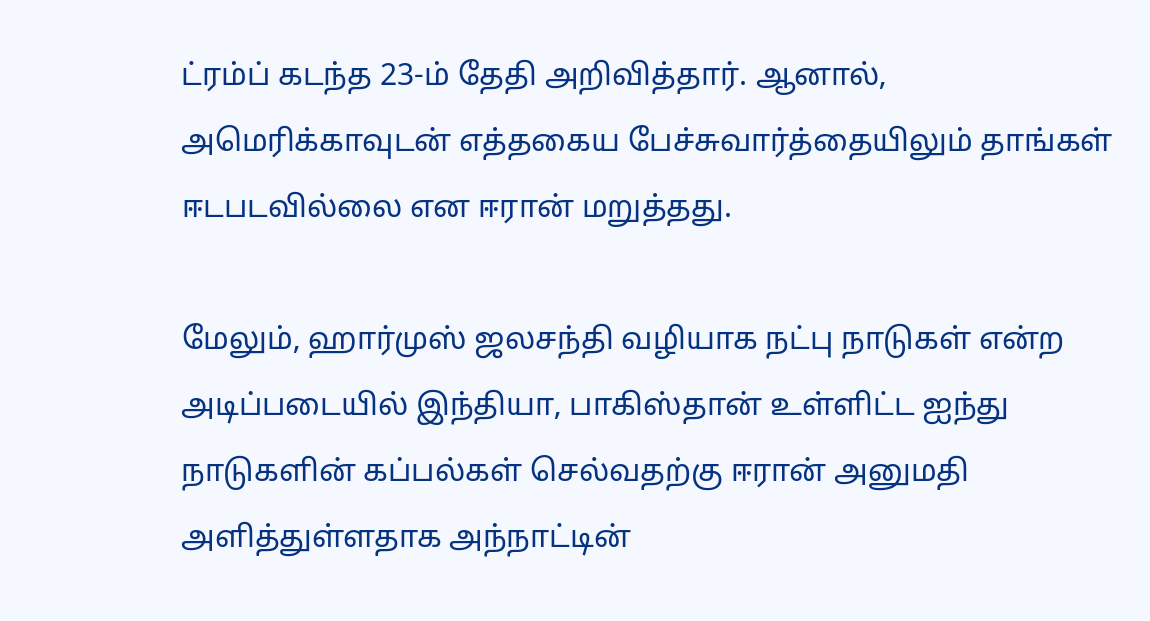ட்ரம்ப் கடந்த 23-ம் தேதி அறிவித்தார். ஆனால், அமெரிக்காவுடன் எத்தகைய பேச்சுவார்த்தையிலும் தாங்கள் ஈடபடவில்லை என ஈரான் மறுத்தது.

மேலும், ஹார்முஸ் ஜலசந்தி வழியாக நட்பு நாடுகள் என்ற அடிப்படையில் இந்தியா, பாகிஸ்தான் உள்ளிட்ட ஐந்து நாடுகளின் கப்பல்கள் செல்வதற்கு ஈரான் அனுமதி அளித்துள்ளதாக அந்நாட்டின்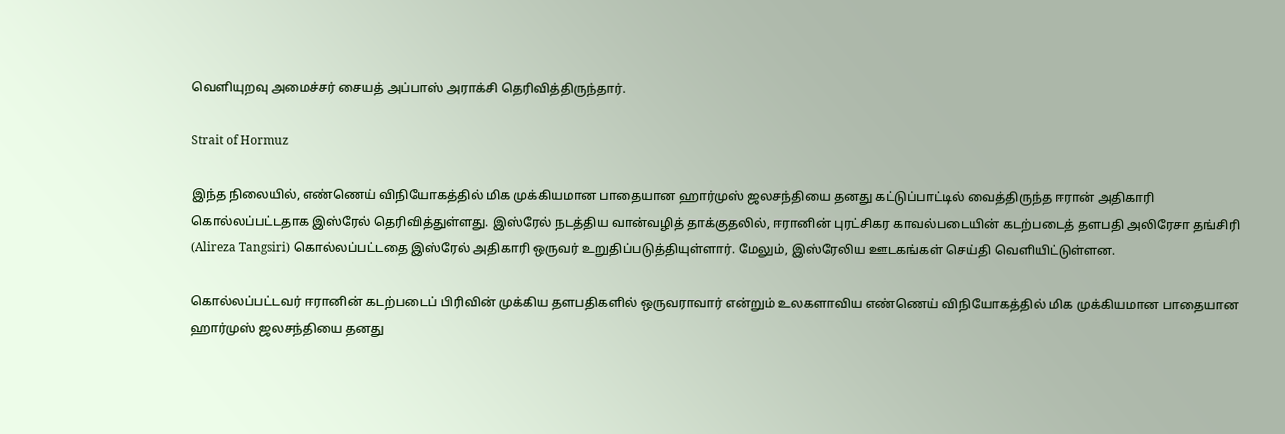வெளியுறவு அமைச்சர் சையத் அப்பாஸ் அராக்சி தெரிவித்திருந்தார்.

Strait of Hormuz

இந்த நிலையில், எண்ணெய் விநியோகத்தில் மிக முக்கியமான பாதையான ஹார்முஸ் ஜலசந்தியை தனது கட்டுப்பாட்டில் வைத்திருந்த ஈரான் அதிகாரி கொல்லப்பட்டதாக இஸ்ரேல் தெரிவித்துள்ளது. இஸ்ரேல் நடத்திய வான்வழித் தாக்குதலில், ஈரானின் புரட்சிகர காவல்படையின் கடற்படைத் தளபதி அலிரேசா தங்சிரி (Alireza Tangsiri) கொல்லப்பட்டதை இஸ்ரேல் அதிகாரி ஒருவர் உறுதிப்படுத்தியுள்ளார். மேலும், இஸ்ரேலிய ஊடகங்கள் செய்தி வெளியிட்டுள்ளன.

கொல்லப்பட்டவர் ஈரானின் கடற்படைப் பிரிவின் முக்கிய தளபதிகளில் ஒருவராவார் என்றும் உலகளாவிய எண்ணெய் விநியோகத்தில் மிக முக்கியமான பாதையான ஹார்முஸ் ஜலசந்தியை தனது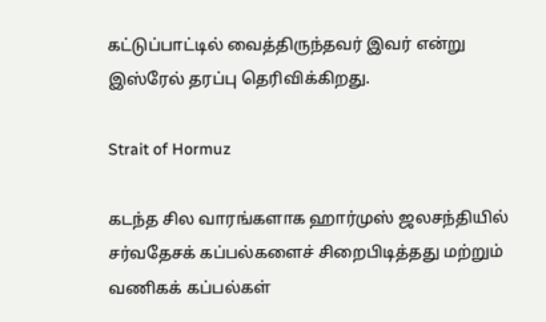கட்டுப்பாட்டில் வைத்திருந்தவர் இவர் என்று இஸ்ரேல் தரப்பு தெரிவிக்கிறது.

Strait of Hormuz

கடந்த சில வாரங்களாக ஹார்முஸ் ஜலசந்தியில் சர்வதேசக் கப்பல்களைச் சிறைபிடித்தது மற்றும் வணிகக் கப்பல்கள்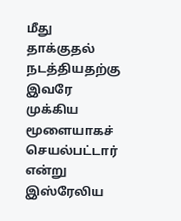மீது தாக்குதல் நடத்தியதற்கு இவரே முக்கிய மூளையாகச் செயல்பட்டார் என்று இஸ்ரேலிய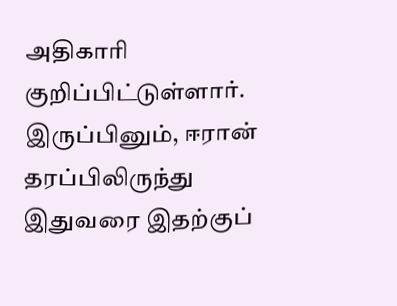அதிகாரி குறிப்பிட்டுள்ளார். இருப்பினும், ஈரான் தரப்பிலிருந்து இதுவரை இதற்குப்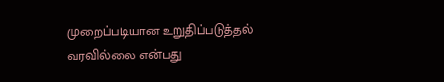முறைப்படியான உறுதிப்படுத்தல் வரவில்லை என்பது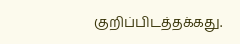குறிப்பிடத்தக்கது.